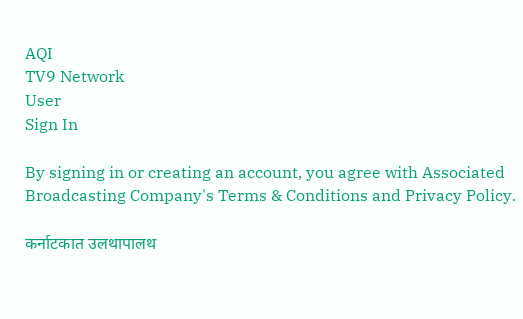AQI
TV9 Network
User
Sign In

By signing in or creating an account, you agree with Associated Broadcasting Company's Terms & Conditions and Privacy Policy.

कर्नाटकात उलथापालथ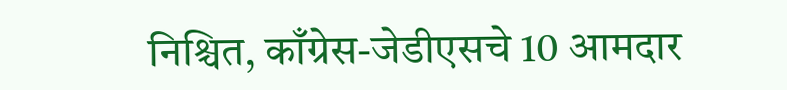निश्चित, काँग्रेस-जेडीएसचे 10 आमदार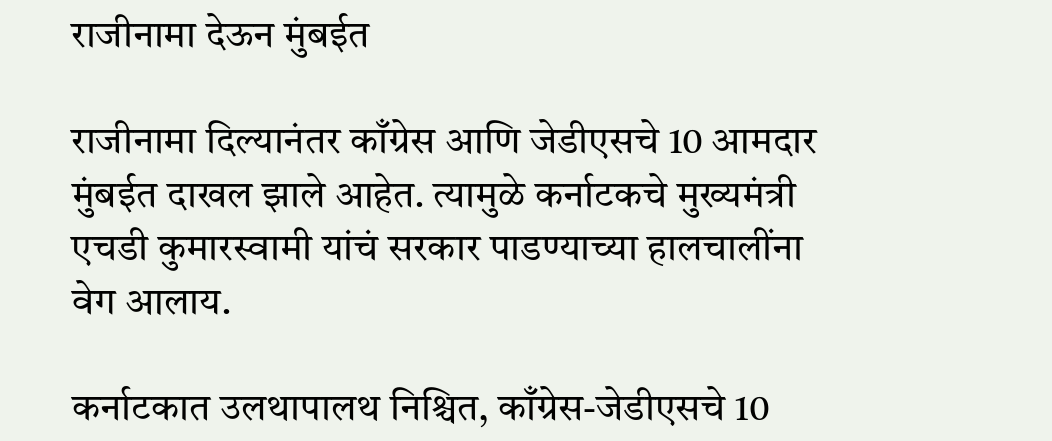राजीनामा देऊन मुंबईत

राजीनामा दिल्यानंतर काँग्रेस आणि जेडीएसचे 10 आमदार मुंबईत दाखल झाले आहेत. त्यामुळे कर्नाटकचे मुख्यमंत्री एचडी कुमारस्वामी यांचं सरकार पाडण्याच्या हालचालींना वेग आलाय.

कर्नाटकात उलथापालथ निश्चित, काँग्रेस-जेडीएसचे 10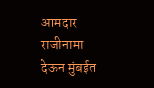आमदार राजीनामा देऊन मुंबईत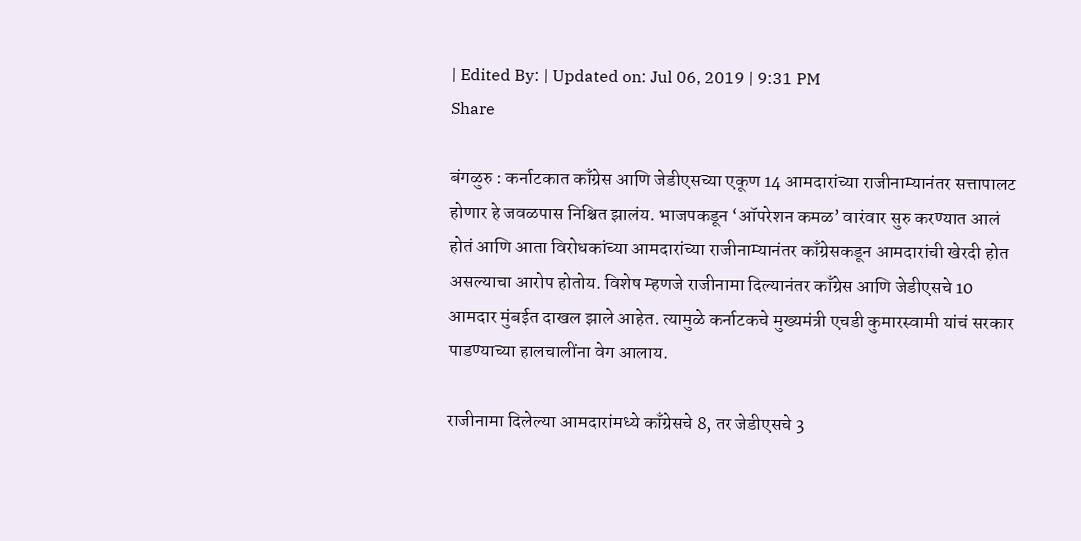| Edited By: | Updated on: Jul 06, 2019 | 9:31 PM
Share

बंगळुरु : कर्नाटकात काँग्रेस आणि जेडीएसच्या एकूण 14 आमदारांच्या राजीनाम्यानंतर सत्तापालट होणार हे जवळपास निश्चित झालंय. भाजपकडून ‘ऑपरेशन कमळ’ वारंवार सुरु करण्यात आलं होतं आणि आता विरोधकांच्या आमदारांच्या राजीनाम्यानंतर काँग्रेसकडून आमदारांची खेरदी होत असल्याचा आरोप होतोय. विशेष म्हणजे राजीनामा दिल्यानंतर काँग्रेस आणि जेडीएसचे 10 आमदार मुंबईत दाखल झाले आहेत. त्यामुळे कर्नाटकचे मुख्यमंत्री एचडी कुमारस्वामी यांचं सरकार पाडण्याच्या हालचालींना वेग आलाय.

राजीनामा दिलेल्या आमदारांमध्ये काँग्रेसचे 8, तर जेडीएसचे 3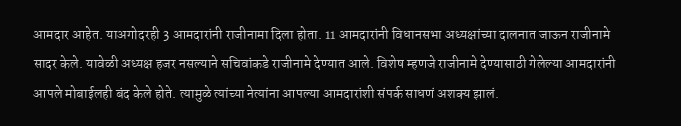आमदार आहेत. याअगोदरही 3 आमदारांनी राजीनामा दिला होता. 11 आमदारांनी विधानसभा अध्यक्षांच्या दालनात जाऊन राजीनामे सादर केले. यावेळी अध्यक्ष हजर नसल्याने सचिवांकडे राजीनामे देण्यात आले. विशेष म्हणजे राजीनामे देण्यासाठी गेलेल्या आमदारांनी आपले मोबाईलही बंद केले होते. त्यामुळे त्यांच्या नेत्यांना आपल्या आमदारांशी संपर्क साधणं अशक्य झालं.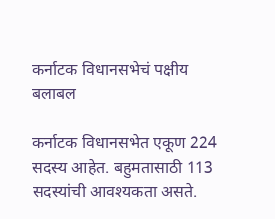कर्नाटक विधानसभेचं पक्षीय बलाबल

कर्नाटक विधानसभेत एकूण 224 सदस्य आहेत. बहुमतासाठी 113 सदस्यांची आवश्यकता असते.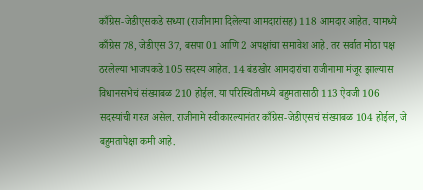काँग्रेस-जेडीएसकडे सध्या (राजीनामा दिलेल्या आमदारांसह) 118 आमदार आहेत. यामध्ये काँग्रेस 78, जेडीएस 37, बसपा 01 आणि 2 अपक्षांचा समावेश आहे. तर सर्वात मोठा पक्ष ठरलेल्या भाजपकडे 105 सदस्य आहेत. 14 बंडखोर आमदारांचा राजीनामा मंजूर झाल्यास विधानसभेचं संख्याबळ 210 होईल. या परिस्थितीमध्ये बहुमतासाठी 113 ऐवजी 106 सदस्यांची गरज असेल. राजीनामे स्वीकारल्यानंतर काँग्रेस-जेडीएसचं संख्याबळ 104 होईल, जे बहुमतापेक्षा कमी आहे.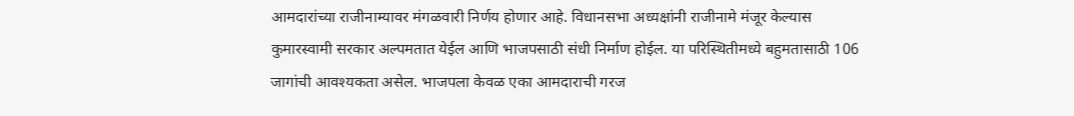आमदारांच्या राजीनाम्यावर मंगळवारी निर्णय होणार आहे. विधानसभा अध्यक्षांनी राजीनामे मंजूर केल्यास कुमारस्वामी सरकार अल्पमतात येईल आणि भाजपसाठी संधी निर्माण होईल. या परिस्थितीमध्ये बहुमतासाठी 106 जागांची आवश्यकता असेल. भाजपला केवळ एका आमदाराची गरज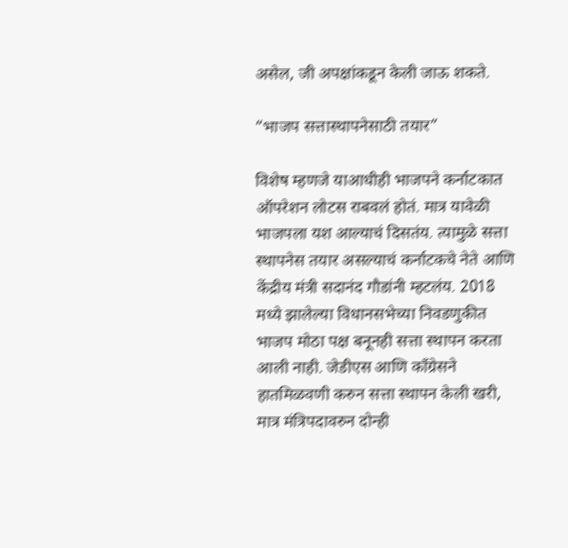असेल, जी अपक्षांकडून केली जाऊ शकते.

“भाजप सत्तास्थापनेसाठी तयार”

विशेष म्हणजे याआधीही भाजपने कर्नाटकात ऑपरेशन लोटस राबवलं होतं. मात्र यावेळी भाजपला यश आल्याचं दिसतंय. त्यामुळे सत्ता स्थापनेस तयार असल्याचं कर्नाटकचे नेते आणि केंद्रीय मंत्री सदानंद गौडांनी म्हटलंय. 2018 मध्ये झालेल्या विधानसभेच्या निवडणुकीत भाजप मोठा पक्ष बनूनही सत्ता स्थापन करता आली नाही. जेडीएस आणि काँग्रेसने हातमिळवणी करुन सत्ता स्थापन केली खरी, मात्र मंत्रिपदावरुन दोन्ही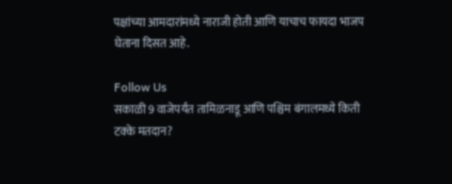पक्षांच्या आमदारांमध्ये नाराजी होती आणि याचाच फायदा भाजप घेताना दिसत आहे.

Follow Us
सकाळी 9 वाजेपर्यंत तामिळनाडू आणि पश्चिम बंगालमध्ये किती टक्के मतदान?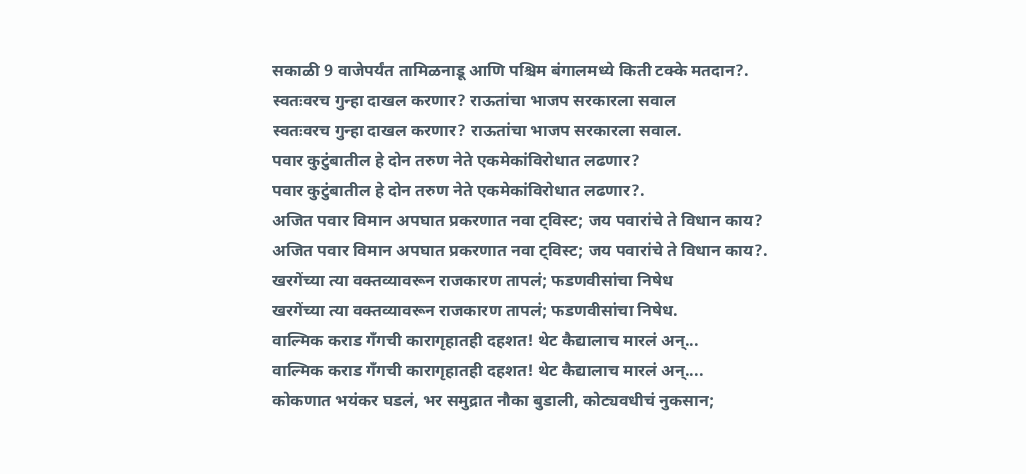सकाळी 9 वाजेपर्यंत तामिळनाडू आणि पश्चिम बंगालमध्ये किती टक्के मतदान?.
स्वतःवरच गुन्हा दाखल करणार? राऊतांचा भाजप सरकारला सवाल
स्वतःवरच गुन्हा दाखल करणार? राऊतांचा भाजप सरकारला सवाल.
पवार कुटुंबातील हे दोन तरुण नेते एकमेकांविरोधात लढणार?
पवार कुटुंबातील हे दोन तरुण नेते एकमेकांविरोधात लढणार?.
अजित पवार विमान अपघात प्रकरणात नवा ट्विस्ट; जय पवारांचे ते विधान काय?
अजित पवार विमान अपघात प्रकरणात नवा ट्विस्ट; जय पवारांचे ते विधान काय?.
खरगेंच्या त्या वक्तव्यावरून राजकारण तापलं; फडणवीसांचा निषेध
खरगेंच्या त्या वक्तव्यावरून राजकारण तापलं; फडणवीसांचा निषेध.
वाल्मिक कराड गँगची कारागृहातही दहशत! थेट कैद्यालाच मारलं अन्...
वाल्मिक कराड गँगची कारागृहातही दहशत! थेट कैद्यालाच मारलं अन्....
कोकणात भयंकर घडलं, भर समुद्रात नौका बुडाली, कोट्यवधीचं नुकसान;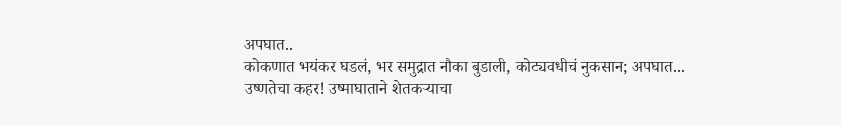अपघात..
कोकणात भयंकर घडलं, भर समुद्रात नौका बुडाली, कोट्यवधीचं नुकसान; अपघात...
उष्णतेचा कहर! उष्माघाताने शेतकऱ्याचा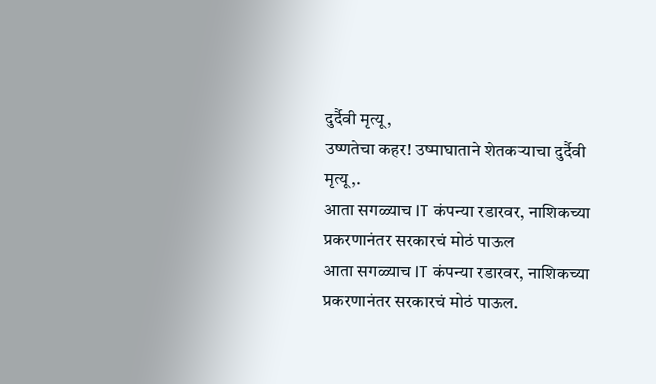दुर्दैवी मृत्यू,
उष्णतेचा कहर! उष्माघाताने शेतकऱ्याचा दुर्दैवी मृत्यू,.
आता सगळ्याच IT कंपन्या रडारवर, नाशिकच्या प्रकरणानंतर सरकारचं मोठं पाऊल
आता सगळ्याच IT कंपन्या रडारवर, नाशिकच्या प्रकरणानंतर सरकारचं मोठं पाऊल.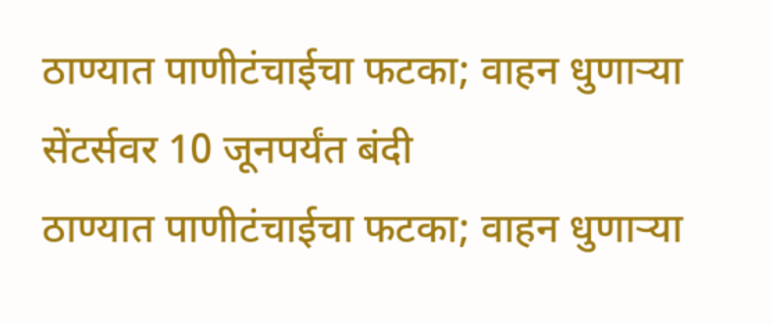ठाण्यात पाणीटंचाईचा फटका; वाहन धुणाऱ्या सेंटर्सवर 10 जूनपर्यंत बंदी
ठाण्यात पाणीटंचाईचा फटका; वाहन धुणाऱ्या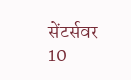सेंटर्सवर 10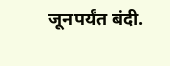जूनपर्यंत बंदी.